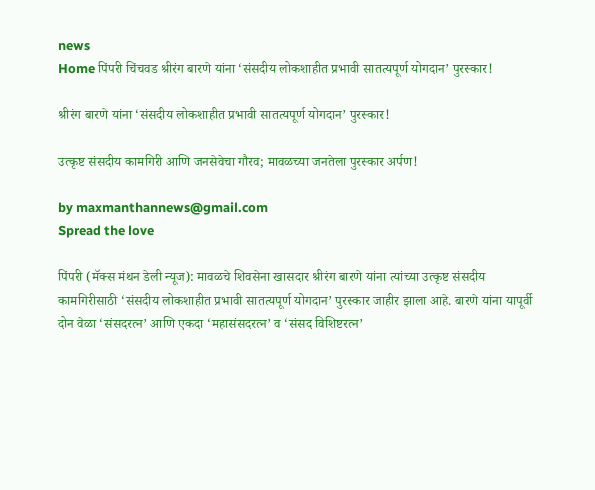news
Home पिंपरी चिंचवड श्रीरंग बारणे यांना ‘संसदीय लोकशाहीत प्रभावी सातत्यपूर्ण योगदान’ पुरस्कार!

श्रीरंग बारणे यांना ‘संसदीय लोकशाहीत प्रभावी सातत्यपूर्ण योगदान’ पुरस्कार!

उत्कृष्ट संसदीय कामगिरी आणि जनसेवेचा गौरव; मावळच्या जनतेला पुरस्कार अर्पण!

by maxmanthannews@gmail.com
Spread the love

पिंपरी (मॅक्स मंथन डेली न्यूज): मावळचे शिवसेना खासदार श्रीरंग बारणे यांना त्यांच्या उत्कृष्ट संसदीय कामगिरीसाठी ‘संसदीय लोकशाहीत प्रभावी सातत्यपूर्ण योगदान’ पुरस्कार जाहीर झाला आहे. बारणे यांना यापूर्वी दोन वेळा ‘संसदरत्न’ आणि एकदा ‘महासंसदरत्न’ व ‘संसद विशिष्टरत्न’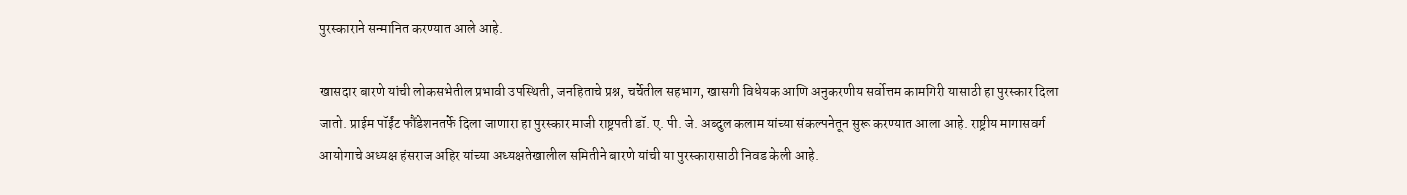पुरस्काराने सन्मानित करण्यात आले आहे.

खासदार बारणे यांची लोकसभेतील प्रभावी उपस्थिती, जनहिताचे प्रश्न, चर्चेतील सहभाग, खासगी विधेयक आणि अनुकरणीय सर्वोत्तम कामगिरी यासाठी हा पुरस्कार दिला जातो. प्राईम पॉईंट फौंडेशनतर्फे दिला जाणारा हा पुरस्कार माजी राष्ट्रपती डॉ. ए. पी. जे. अब्दुल कलाम यांच्या संकल्पनेतून सुरू करण्यात आला आहे. राष्ट्रीय मागासवर्ग आयोगाचे अध्यक्ष हंसराज अहिर यांच्या अध्यक्षतेखालील समितीने बारणे यांची या पुरस्कारासाठी निवड केली आहे.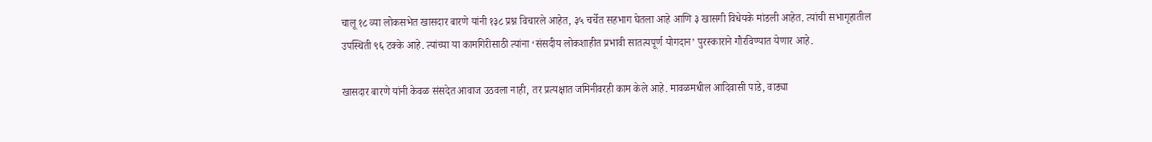चालू १८ व्या लोकसभेत खासदार बारणे यांनी १३८ प्रश्न विचारले आहेत, ३५ चर्चेत सहभाग घेतला आहे आणि ३ खासगी विधेयके मांडली आहेत. त्यांची सभागृहातील उपस्थिती ९६ टक्के आहे. त्यांच्या या कामगिरीसाठी त्यांना ‘संसदीय लोकशाहीत प्रभावी सातत्यपूर्ण योगदान’ पुरस्काराने गौरविण्यात येणार आहे.

खासदार बारणे यांनी केवळ संसदेत आवाज उठवला नाही, तर प्रत्यक्षात जमिनीवरही काम केले आहे. मावळमधील आदिवासी पाडे, वाड्या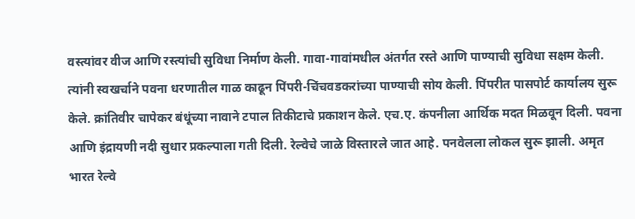वस्त्यांवर वीज आणि रस्त्यांची सुविधा निर्माण केली. गावा-गावांमधील अंतर्गत रस्ते आणि पाण्याची सुविधा सक्षम केली. त्यांनी स्वखर्चाने पवना धरणातील गाळ काढून पिंपरी-चिंचवडकरांच्या पाण्याची सोय केली. पिंपरीत पासपोर्ट कार्यालय सुरू केले. क्रांतिवीर चापेकर बंधूंच्या नावाने टपाल तिकीटाचे प्रकाशन केले. एच.ए. कंपनीला आर्थिक मदत मिळवून दिली. पवना आणि इंद्रायणी नदी सुधार प्रकल्पाला गती दिली. रेल्वेचे जाळे विस्तारले जात आहे. पनवेलला लोकल सुरू झाली. अमृत भारत रेल्वे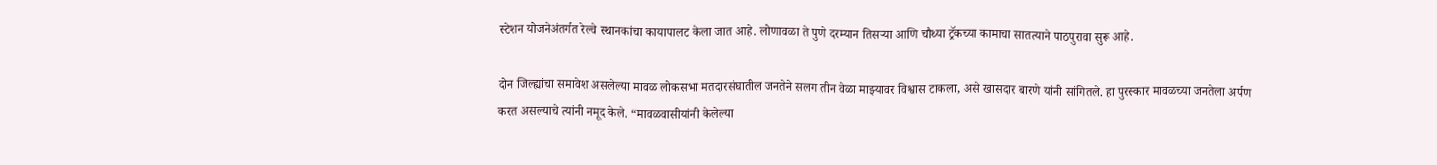स्टेशन योजनेअंतर्गत रेल्वे स्थानकांचा कायापालट केला जात आहे. लोणावळा ते पुणे दरम्यान तिसऱ्या आणि चौथ्या ट्रॅकच्या कामाचा सातत्याने पाठपुरावा सुरू आहे.

दोन जिल्ह्यांचा समावेश असलेल्या मावळ लोकसभा मतदारसंघातील जनतेने सलग तीन वेळा माझ्यावर विश्वास टाकला, असे खासदार बारणे यांनी सांगितले. हा पुरस्कार मावळच्या जनतेला अर्पण करत असल्याचे त्यांनी नमूद केले. “मावळवासीयांनी केलेल्या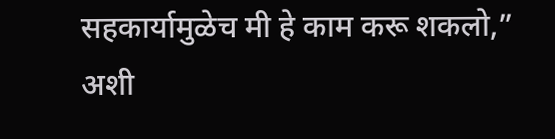सहकार्यामुळेच मी हे काम करू शकलो,” अशी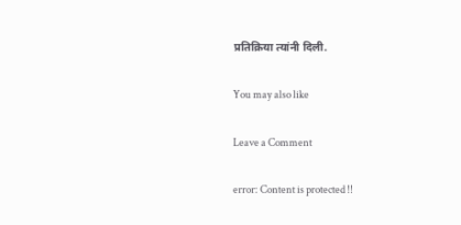प्रतिक्रिया त्यांनी दिली.

You may also like

Leave a Comment

error: Content is protected !!